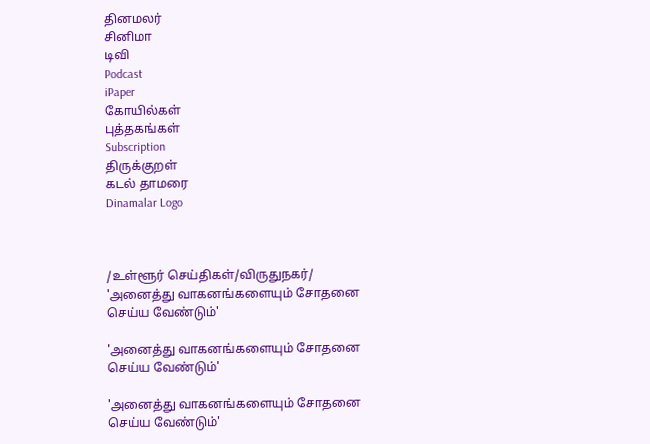தினமலர்
சினிமா
டிவி
Podcast
iPaper
கோயில்கள்
புத்தகங்கள்
Subscription
திருக்குறள்
கடல் தாமரை
Dinamalar Logo



/உள்ளூர் செய்திகள்/விருதுநகர்/ 'அனைத்து வாகனங்களையும் சோதனை செய்ய வேண்டும்'

'அனைத்து வாகனங்களையும் சோதனை செய்ய வேண்டும்'

'அனைத்து வாகனங்களையும் சோதனை செய்ய வேண்டும்'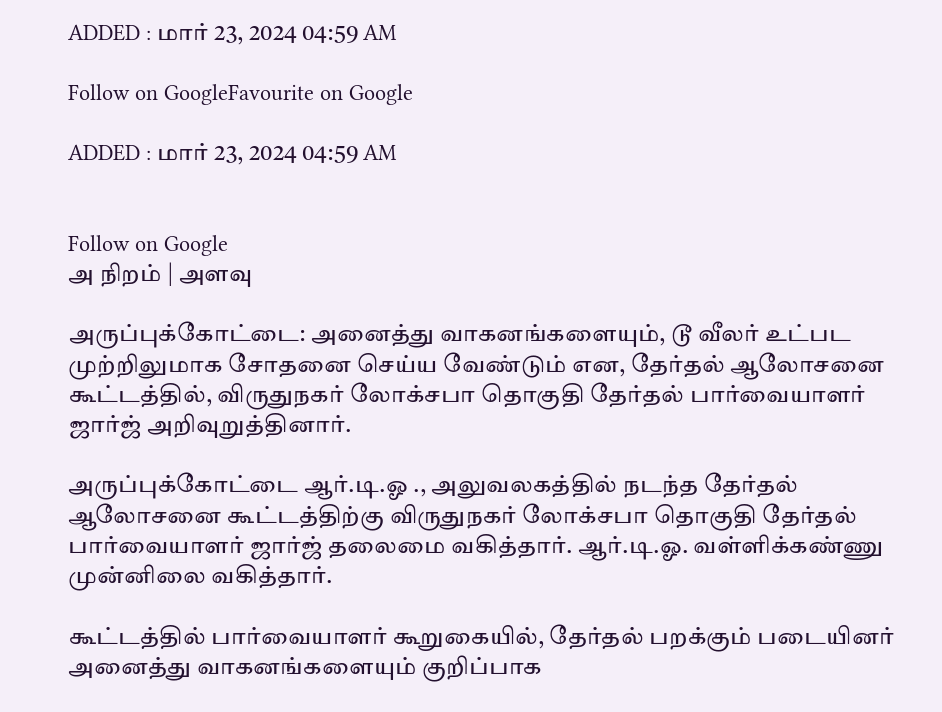ADDED : மார் 23, 2024 04:59 AM

Follow on GoogleFavourite on Google

ADDED : மார் 23, 2024 04:59 AM


Follow on Google
அ நிறம் | அளவு

அருப்புக்கோட்டை: அனைத்து வாகனங்களையும், டூ வீலர் உட்பட முற்றிலுமாக சோதனை செய்ய வேண்டும் என, தேர்தல் ஆலோசனை கூட்டத்தில், விருதுநகர் லோக்சபா தொகுதி தேர்தல் பார்வையாளர் ஜார்ஜ் அறிவுறுத்தினார்.

அருப்புக்கோட்டை ஆர்.டி.ஓ ., அலுவலகத்தில் நடந்த தேர்தல் ஆலோசனை கூட்டத்திற்கு விருதுநகர் லோக்சபா தொகுதி தேர்தல் பார்வையாளர் ஜார்ஜ் தலைமை வகித்தார். ஆர்.டி.ஓ. வள்ளிக்கண்ணு முன்னிலை வகித்தார்.

கூட்டத்தில் பார்வையாளர் கூறுகையில், தேர்தல் பறக்கும் படையினர் அனைத்து வாகனங்களையும் குறிப்பாக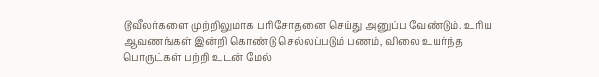டூவீலர்களை முற்றிலுமாக பரிசோதனை செய்து அனுப்ப வேண்டும். உரிய ஆவணங்கள் இன்றி கொண்டு செல்லப்படும் பணம், விலை உயர்ந்த பொருட்கள் பற்றி உடன் மேல்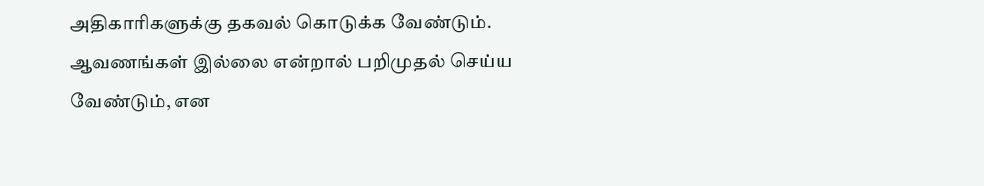அதிகாரிகளுக்கு தகவல் கொடுக்க வேண்டும். ஆவணங்கள் இல்லை என்றால் பறிமுதல் செய்ய வேண்டும், என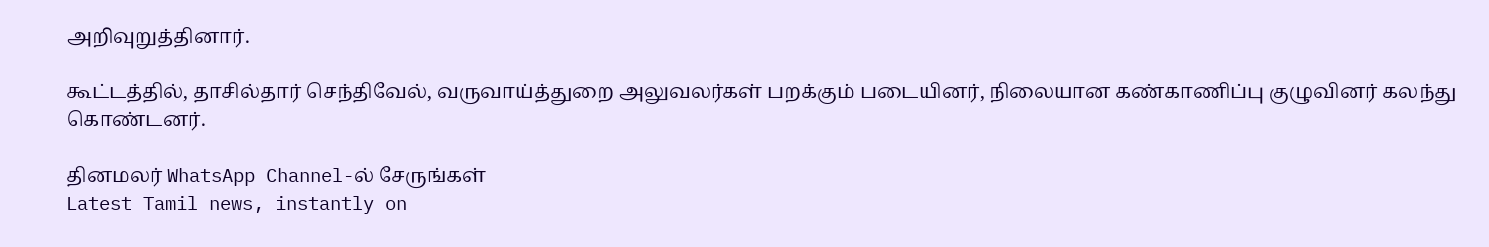அறிவுறுத்தினார்.

கூட்டத்தில், தாசில்தார் செந்திவேல், வருவாய்த்துறை அலுவலர்கள் பறக்கும் படையினர், நிலையான கண்காணிப்பு குழுவினர் கலந்து கொண்டனர்.

தினமலர் WhatsApp Channel-ல் சேருங்கள்
Latest Tamil news, instantly on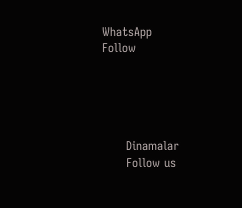WhatsApp
Follow





      Dinamalar
      Follow us